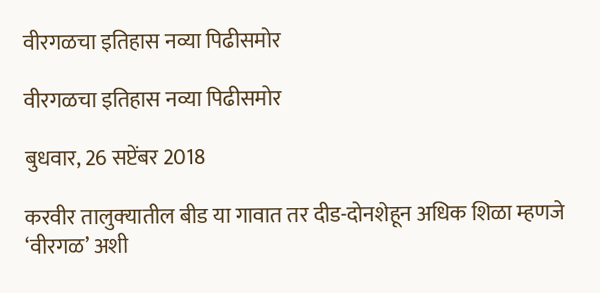वीरगळचा इतिहास नव्या पिढीसमोर

वीरगळचा इतिहास नव्या पिढीसमोर

बुधवार, 26 सप्टेंबर 2018

करवीर तालुक्‍यातील बीड या गावात तर दीड-दोनशेहून अधिक शिळा म्हणजे ‘वीरगळ’ अशी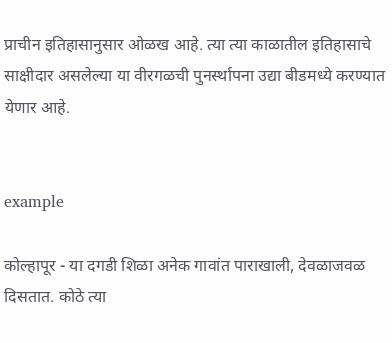प्राचीन इतिहासानुसार ओळख आहे. त्या त्या काळातील इतिहासाचे साक्षीदार असलेल्या या वीरगळची पुनर्स्थापना उद्या बीडमध्ये करण्यात येणार आहे.


example

कोल्हापूर - या दगडी शिळा अनेक गावांत पाराखाली, देवळाजवळ दिसतात. कोठे त्या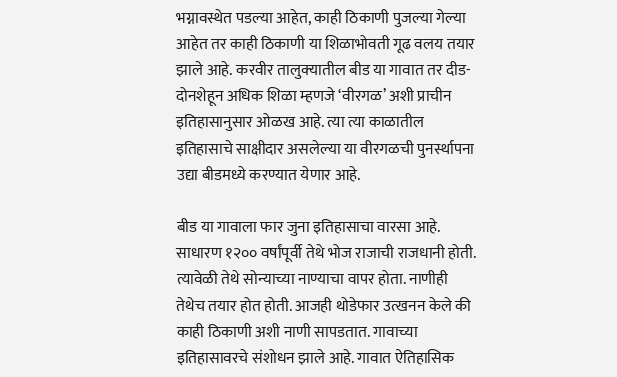भग्नावस्थेत पडल्या आहेत, काही ठिकाणी पुजल्या गेल्या आहेत तर काही ठिकाणी या शिळाभोवती गूढ वलय तयार झाले आहे. करवीर तालुक्‍यातील बीड या गावात तर दीड-दोनशेहून अधिक शिळा म्हणजे ‘वीरगळ’ अशी प्राचीन इतिहासानुसार ओळख आहे. त्या त्या काळातील इतिहासाचे साक्षीदार असलेल्या या वीरगळची पुनर्स्थापना उद्या बीडमध्ये करण्यात येणार आहे.

बीड या गावाला फार जुना इतिहासाचा वारसा आहे. साधारण १२०० वर्षांपूर्वी तेथे भोज राजाची राजधानी होती. त्यावेळी तेथे सोन्याच्या नाण्याचा वापर होता. नाणीही तेथेच तयार होत होती. आजही थोडेफार उत्खनन केले की काही ठिकाणी अशी नाणी सापडतात. गावाच्या इतिहासावरचे संशोधन झाले आहे. गावात ऐतिहासिक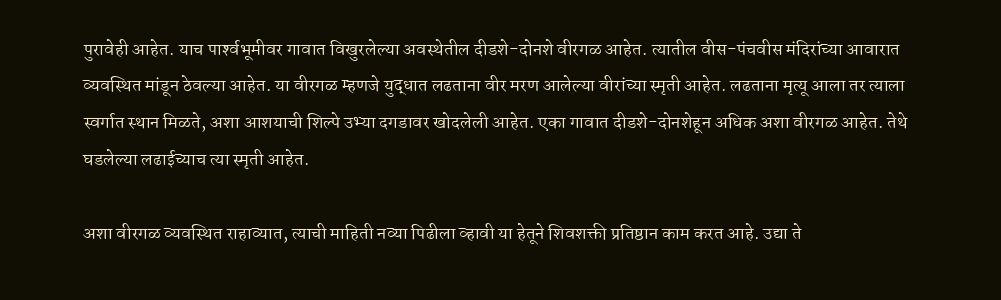पुरावेही आहेत. याच पार्श्‍वभूमीवर गावात विखुरलेल्या अवस्थेतील दीडशे-दोनशे वीरगळ आहेत. त्यातील वीस-पंचवीस मंदिरांच्या आवारात व्यवस्थित मांडून ठेवल्या आहेत. या वीरगळ म्हणजे युद्धात लढताना वीर मरण आलेल्या वीरांच्या स्मृती आहेत. लढताना मृत्यू आला तर त्याला स्वर्गात स्थान मिळते, अशा आशयाची शिल्पे उभ्या दगडावर खोदलेली आहेत. एका गावात दीडशे-दोनशेहून अधिक अशा वीरगळ आहेत. तेथे घडलेल्या लढाईच्याच त्या स्मृती आहेत.

अशा वीरगळ व्यवस्थित राहाव्यात, त्याची माहिती नव्या पिढीला व्हावी या हेतूने शिवशक्ती प्रतिष्ठान काम करत आहे. उद्या ते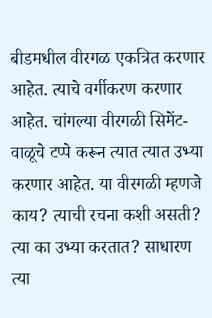बीडमधील वीरगळ एकत्रित करणार आहेत. त्याचे वर्गीकरण करणार आहेत. चांगल्या वीरगळी सिमेंट-वाळूचे टप्पे करून त्यात त्यात उभ्या करणार आहेत. या वीरगळी म्हणजे काय? त्याची रचना कशी असती? त्या का उभ्या करतात? साधारण त्या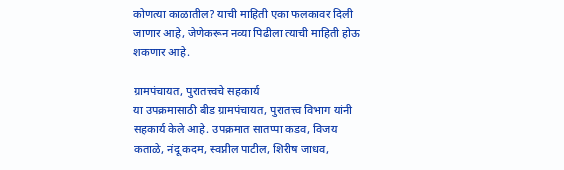कोणत्या काळातील? याची माहिती एका फलकावर दिली जाणार आहे, जेणेकरून नव्या पिढीला त्याची माहिती होऊ शकणार आहे.

ग्रामपंचायत, पुरातत्त्वचे सहकार्य
या उपक्रमासाठी बीड ग्रामपंचायत, पुरातत्त्व विभाग यांनी सहकार्य केले आहे. उपक्रमात सातप्पा कडव, विजय कताळे, नंदू कदम, स्वप्नील पाटील, शिरीष जाधव,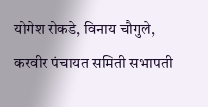योगेश रोकडे, विनाय चौगुले, करवीर पंचायत समिती सभापती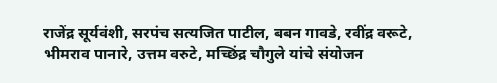राजेंद्र सूर्यवंशी, सरपंच सत्यजित पाटील, बबन गावडे, रवींद्र वरूटे, भीमराव पानारे, उत्तम वरुटे, मच्छिंद्र चौगुले यांचे संयोजन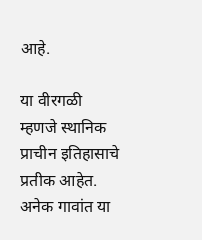आहे.

या वीरगळी म्हणजे स्थानिक प्राचीन इतिहासाचे प्रतीक आहेत. अनेक गावांत या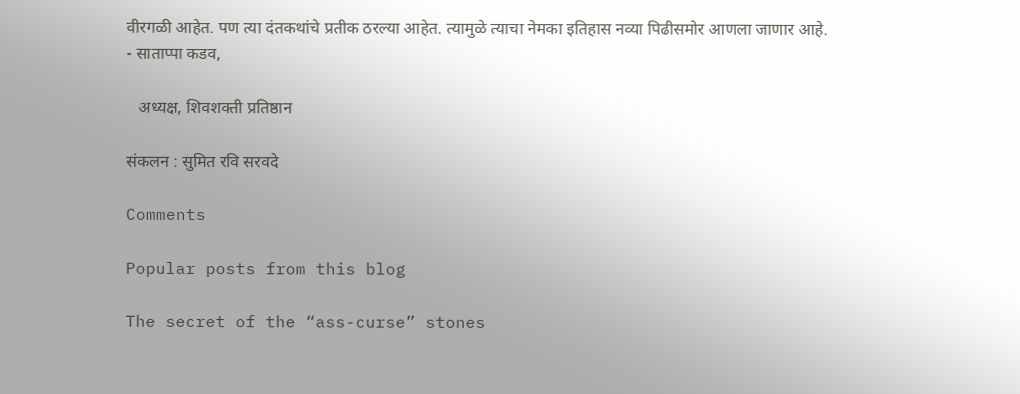वीरगळी आहेत. पण त्या दंतकथांचे प्रतीक ठरल्या आहेत. त्यामुळे त्याचा नेमका इतिहास नव्या पिढीसमोर आणला जाणार आहे.
- साताप्पा कडव,

   अध्यक्ष, शिवशक्ती प्रतिष्ठान

संकलन : सुमित रवि सरवदे

Comments

Popular posts from this blog

The secret of the “ass-curse” stones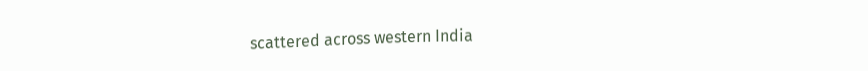scattered across western India